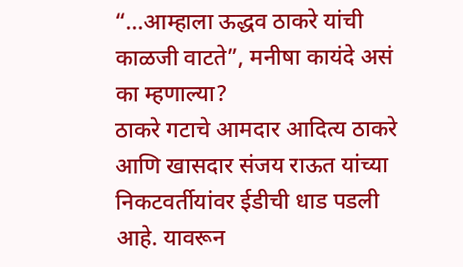“…आम्हाला ऊद्धव ठाकरे यांची काळजी वाटते”, मनीषा कायंदे असं का म्हणाल्या?
ठाकरे गटाचे आमदार आदित्य ठाकरे आणि खासदार संजय राऊत यांच्या निकटवर्तीयांवर ईडीची धाड पडली आहे. यावरून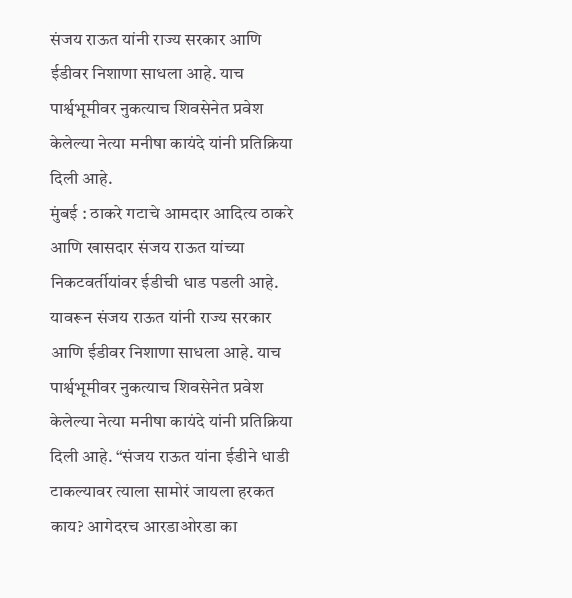संजय राऊत यांनी राज्य सरकार आणि ईडीवर निशाणा साधला आहे. याच पार्श्वभूमीवर नुकत्याच शिवसेनेत प्रवेश केलेल्या नेत्या मनीषा कायंदे यांनी प्रतिक्रिया दिली आहे.
मुंबई : ठाकरे गटाचे आमदार आदित्य ठाकरे आणि खासदार संजय राऊत यांच्या निकटवर्तीयांवर ईडीची धाड पडली आहे. यावरून संजय राऊत यांनी राज्य सरकार आणि ईडीवर निशाणा साधला आहे. याच पार्श्वभूमीवर नुकत्याच शिवसेनेत प्रवेश केलेल्या नेत्या मनीषा कायंदे यांनी प्रतिक्रिया दिली आहे. “संजय राऊत यांना ईडीने धाडी टाकल्यावर त्याला सामोरं जायला हरकत काय? आगेदरच आरडाओरडा का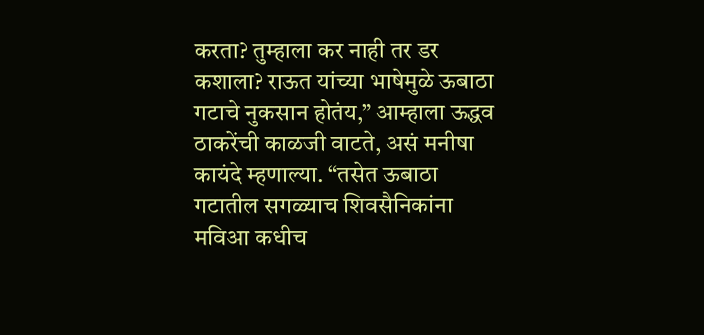करता? तुम्हाला कर नाही तर डर कशाला? राऊत यांच्या भाषेमुळे ऊबाठा गटाचे नुकसान होतंय,” आम्हाला ऊद्धव ठाकरेंची काळजी वाटते, असं मनीषा कायंदे म्हणाल्या. “तसेत ऊबाठा गटातील सगळ्याच शिवसैनिकांना मविआ कधीच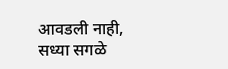आवडली नाही, सध्या सगळे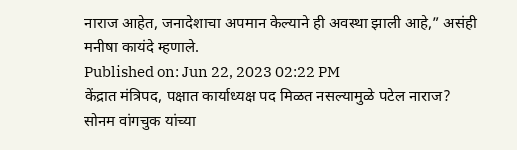नाराज आहेत, जनादेशाचा अपमान केल्याने ही अवस्था झाली आहे,” असंही मनीषा कायंदे म्हणाले.
Published on: Jun 22, 2023 02:22 PM
केंद्रात मंत्रिपद, पक्षात कार्याध्यक्ष पद मिळत नसल्यामुळे पटेल नाराज?
सोनम वांगचुक यांच्या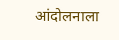आंदोलनाला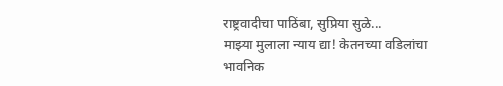राष्ट्रवादीचा पाठिंबा, सुप्रिया सुळे...
माझ्या मुलाला न्याय द्या! केतनच्या वडिलांचा भावनिक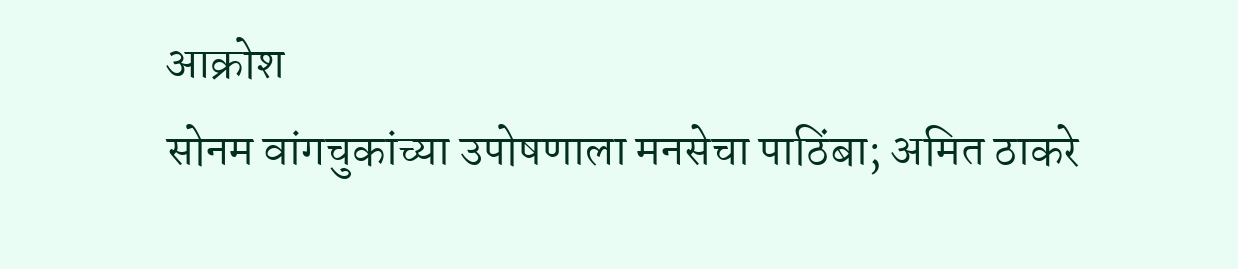आक्रोश
सोनम वांगचुकांच्या उपोषणाला मनसेचा पाठिंबा; अमित ठाकरे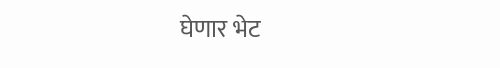घेणार भेट